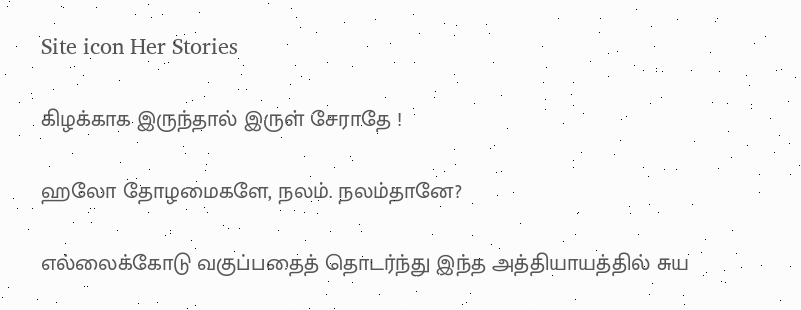Site icon Her Stories

கிழக்காக இருந்தால் இருள் சேராதே !

ஹலோ தோழமைகளே, நலம். நலம்தானே?

எல்லைக்கோடு வகுப்பதைத் தொடர்ந்து இந்த அத்தியாயத்தில் சுய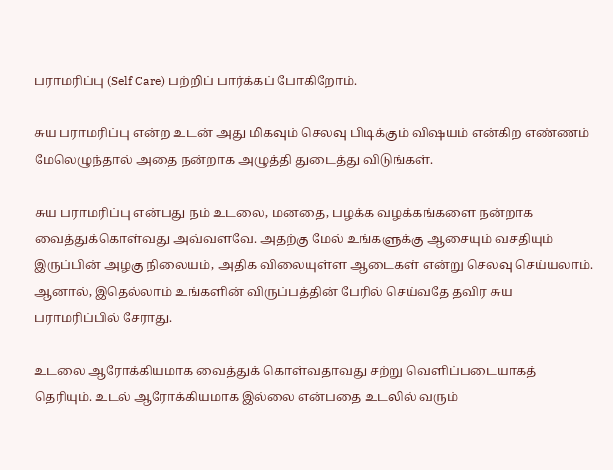பராமரிப்பு (Self Care) பற்றிப் பார்க்கப் போகிறோம்.

சுய பராமரிப்பு என்ற உடன் அது மிகவும் செலவு பிடிக்கும் விஷயம் என்கிற எண்ணம் மேலெழுந்தால் அதை நன்றாக அழுத்தி துடைத்து விடுங்கள்.

சுய பராமரிப்பு என்பது நம் உடலை, மனதை, பழக்க வழக்கங்களை நன்றாக வைத்துக்கொள்வது அவ்வளவே. அதற்கு மேல் உங்களுக்கு ஆசையும் வசதியும் இருப்பின் அழகு நிலையம், அதிக விலையுள்ள ஆடைகள் என்று செலவு செய்யலாம். ஆனால், இதெல்லாம் உங்களின் விருப்பத்தின் பேரில் செய்வதே தவிர சுய பராமரிப்பில் சேராது.

உடலை ஆரோக்கியமாக வைத்துக் கொள்வதாவது சற்று வெளிப்படையாகத் தெரியும். உடல் ஆரோக்கியமாக இல்லை என்பதை உடலில் வரும்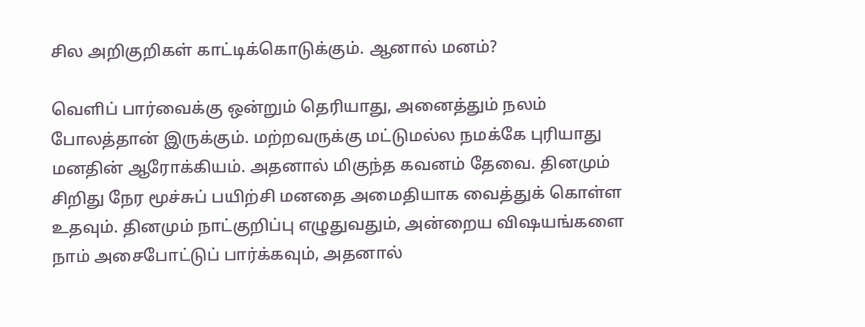சில அறிகுறிகள் காட்டிக்கொடுக்கும். ஆனால் மனம்?

வெளிப் பார்வைக்கு ஒன்றும் தெரியாது, அனைத்தும் நலம் போலத்தான் இருக்கும். மற்றவருக்கு மட்டுமல்ல நமக்கே புரியாது மனதின் ஆரோக்கியம். அதனால் மிகுந்த கவனம் தேவை. தினமும் சிறிது நேர மூச்சுப் பயிற்சி மனதை அமைதியாக வைத்துக் கொள்ள உதவும். தினமும் நாட்குறிப்பு எழுதுவதும், அன்றைய விஷயங்களை நாம் அசைபோட்டுப் பார்க்கவும், அதனால்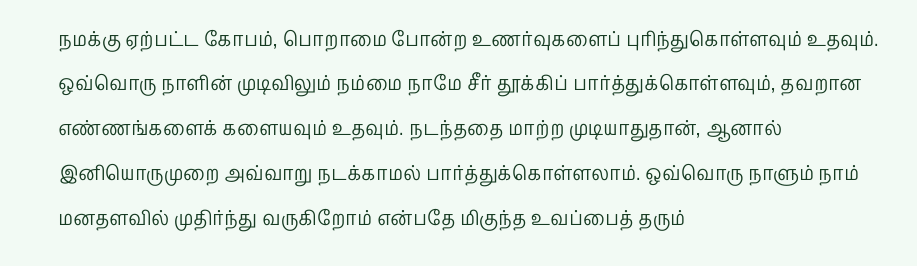நமக்கு ஏற்பட்ட கோபம், பொறாமை போன்ற உணர்வுகளைப் புரிந்துகொள்ளவும் உதவும். ஒவ்வொரு நாளின் முடிவிலும் நம்மை நாமே சீர் தூக்கிப் பார்த்துக்கொள்ளவும், தவறான எண்ணங்களைக் களையவும் உதவும். நடந்ததை மாற்ற முடியாதுதான், ஆனால் இனியொருமுறை அவ்வாறு நடக்காமல் பார்த்துக்கொள்ளலாம். ஒவ்வொரு நாளும் நாம் மனதளவில் முதிர்ந்து வருகிறோம் என்பதே மிகுந்த உவப்பைத் தரும்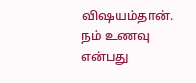விஷயம்தான். நம் உணவு என்பது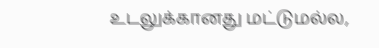உடலுக்கானது மட்டுமல்ல,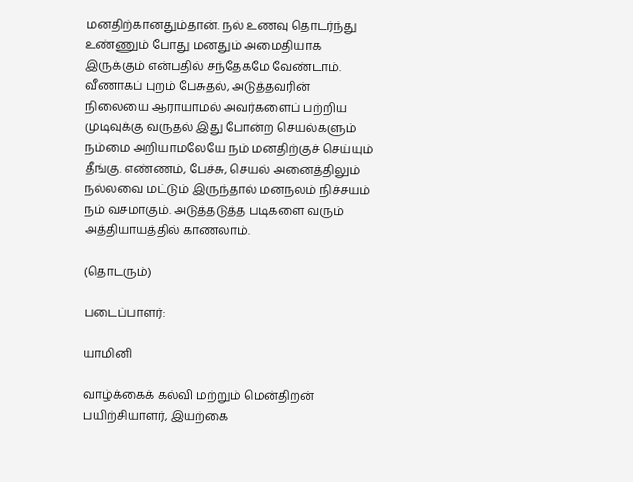மனதிற்கானதும்தான். நல் உணவு தொடர்ந்து உண்ணும் போது மனதும் அமைதியாக இருக்கும் என்பதில் சந்தேகமே வேண்டாம். வீணாகப் புறம் பேசுதல், அடுத்தவரின் நிலையை ஆராயாமல் அவர்களைப் பற்றிய முடிவுக்கு வருதல் இது போன்ற செயல்களும் நம்மை அறியாமலேயே நம் மனதிற்குச் செய்யும் தீங்கு. எண்ணம், பேச்சு, செயல் அனைத்திலும் நல்லவை மட்டும் இருந்தால் மனநலம் நிச்சயம் நம் வசமாகும். அடுத்தடுத்த படிகளை வரும் அத்தியாயத்தில் காணலாம்.

(தொடரும்)

படைப்பாளர்:

யாமினி

வாழ்க்கைக் கல்வி மற்றும் மென்திறன் பயிற்சியாளர், இயற்கை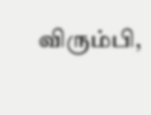விரும்பி,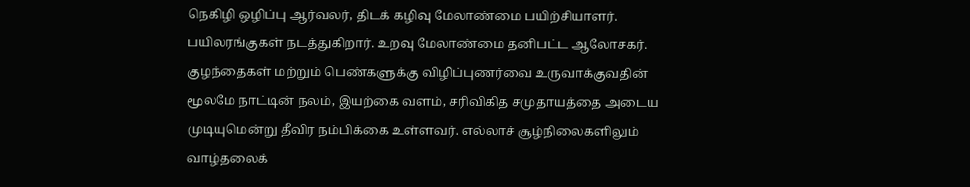நெகிழி ஒழிப்பு ஆர்வலர், திடக் கழிவு மேலாண்மை பயிற்சியாளர். பயிலரங்குகள் நடத்துகிறார். உறவு மேலாண்மை தனிபட்ட ஆலோசகர். குழந்தைகள் மற்றும் பெண்களுக்கு விழிப்புணர்வை உருவாக்குவதின் மூலமே நாட்டின் நலம், இயற்கை வளம், சரிவிகித சமுதாயத்தை அடைய முடியுமென்று தீவிர நம்பிக்கை உள்ளவர். எல்லாச் சூழ்நிலைகளிலும் வாழ்தலைக்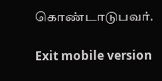கொண்டாடுபவர்.

Exit mobile version